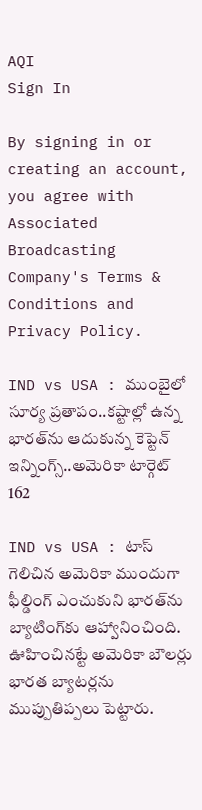AQI
Sign In

By signing in or creating an account, you agree with Associated Broadcasting Company's Terms & Conditions and Privacy Policy.

IND vs USA : ముంబైలో సూర్య ప్రతాపం..కష్టాల్లో ఉన్న భారత్‌ను ఆదుకున్న కెప్టెన్ ఇన్నింగ్స్..అమెరికా టార్గెట్ 162

IND vs USA : టాస్ గెలిచిన అమెరికా ముందుగా ఫీల్డింగ్ ఎంచుకుని భారత్‌ను బ్యాటింగ్‌కు ఆహ్వానించింది. ఊహించినట్టే అమెరికా బౌలర్లు భారత బ్యాటర్లను ముప్పుతిప్పలు పెట్టారు.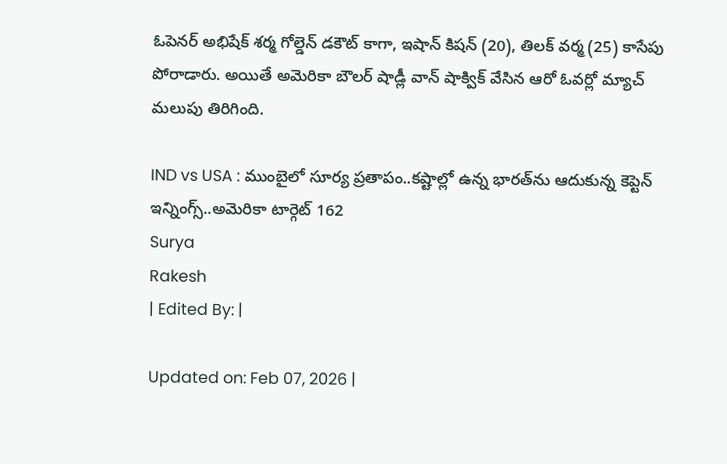ఓపెనర్ అభిషేక్ శర్మ గోల్డెన్ డకౌట్ కాగా, ఇషాన్ కిషన్ (20), తిలక్ వర్మ (25) కాసేపు పోరాడారు. అయితే అమెరికా బౌలర్ షాడ్లీ వాన్ షాక్విక్ వేసిన ఆరో ఓవర్లో మ్యాచ్ మలుపు తిరిగింది.

IND vs USA : ముంబైలో సూర్య ప్రతాపం..కష్టాల్లో ఉన్న భారత్‌ను ఆదుకున్న కెప్టెన్ ఇన్నింగ్స్..అమెరికా టార్గెట్ 162
Surya
Rakesh
| Edited By: |

Updated on: Feb 07, 2026 |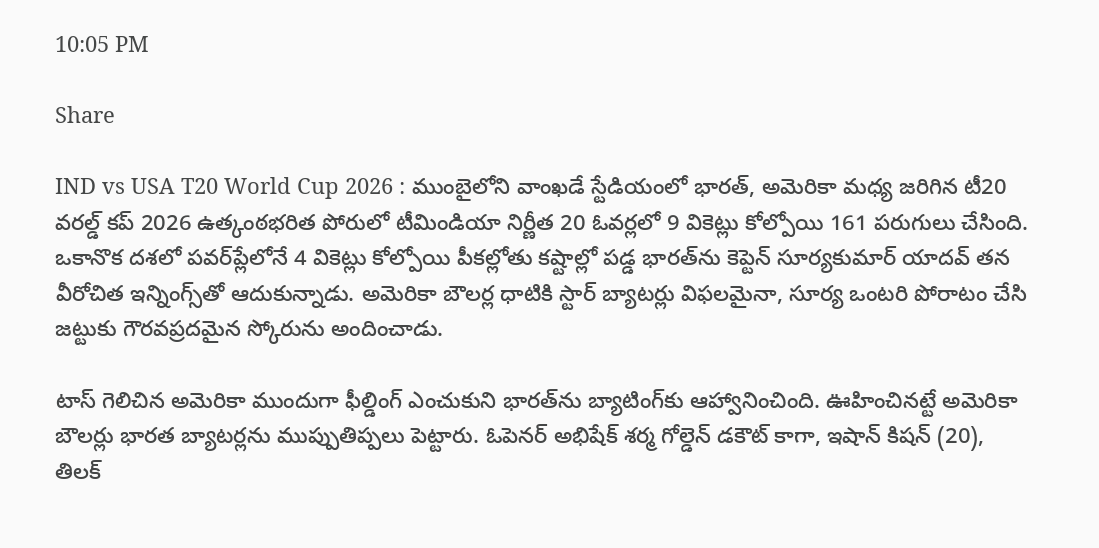10:05 PM

Share

IND vs USA T20 World Cup 2026 : ముంబైలోని వాంఖడే స్టేడియంలో భారత్, అమెరికా మధ్య జరిగిన టీ20 వరల్డ్ కప్ 2026 ఉత్కంఠభరిత పోరులో టీమిండియా నిర్ణీత 20 ఓవర్లలో 9 వికెట్లు కోల్పోయి 161 పరుగులు చేసింది. ఒకానొక దశలో పవర్‌ప్లేలోనే 4 వికెట్లు కోల్పోయి పీకల్లోతు కష్టాల్లో పడ్డ భారత్‌ను కెప్టెన్ సూర్యకుమార్ యాదవ్ తన వీరోచిత ఇన్నింగ్స్‌తో ఆదుకున్నాడు. అమెరికా బౌలర్ల ధాటికి స్టార్ బ్యాటర్లు విఫలమైనా, సూర్య ఒంటరి పోరాటం చేసి జట్టుకు గౌరవప్రదమైన స్కోరును అందించాడు.

టాస్ గెలిచిన అమెరికా ముందుగా ఫీల్డింగ్ ఎంచుకుని భారత్‌ను బ్యాటింగ్‌కు ఆహ్వానించింది. ఊహించినట్టే అమెరికా బౌలర్లు భారత బ్యాటర్లను ముప్పుతిప్పలు పెట్టారు. ఓపెనర్ అభిషేక్ శర్మ గోల్డెన్ డకౌట్ కాగా, ఇషాన్ కిషన్ (20), తిలక్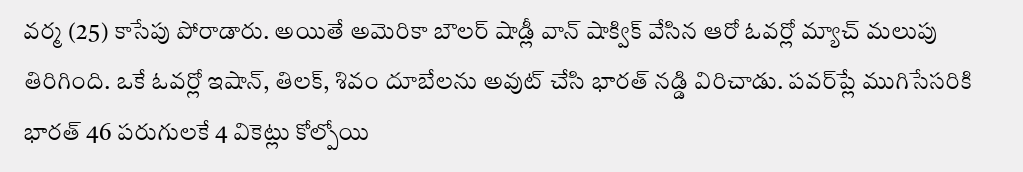వర్మ (25) కాసేపు పోరాడారు. అయితే అమెరికా బౌలర్ షాడ్లీ వాన్ షాక్విక్ వేసిన ఆరో ఓవర్లో మ్యాచ్ మలుపు తిరిగింది. ఒకే ఓవర్లో ఇషాన్, తిలక్, శివం దూబేలను అవుట్ చేసి భారత్ నడ్డి విరిచాడు. పవర్‌ప్లే ముగిసేసరికి భారత్ 46 పరుగులకే 4 వికెట్లు కోల్పోయి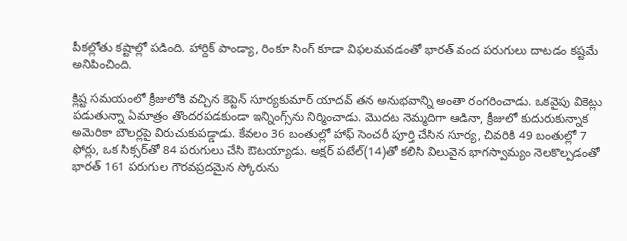పీకల్లోతు కష్టాల్లో పడింది. హార్దిక్ పాండ్యా, రింకూ సింగ్ కూడా విఫలమవడంతో భారత్ వంద పరుగులు దాటడం కష్టమే అనిపించింది.

క్లిష్ట సమయంలో క్రీజులోకి వచ్చిన కెప్టెన్ సూర్యకుమార్ యాదవ్ తన అనుభవాన్ని అంతా రంగరించాడు. ఒకవైపు వికెట్లు పడుతున్నా ఏమాత్రం తొందరపడకుండా ఇన్నింగ్స్‌ను నిర్మించాడు. మొదట నెమ్మదిగా ఆడినా, క్రీజులో కుదురుకున్నాక అమెరికా బౌలర్లపై విరుచుకుపడ్డాడు. కేవలం 36 బంతుల్లో హాఫ్ సెంచరీ పూర్తి చేసిన సూర్య, చివరికి 49 బంతుల్లో 7 ఫోర్లు, ఒక సిక్సర్‌తో 84 పరుగులు చేసి ఔటయ్యాడు. అక్షర్ పటేల్(14)తో కలిసి విలువైన భాగస్వామ్యం నెలకొల్పడంతో భారత్ 161 పరుగుల గౌరవప్రదమైన స్కోరును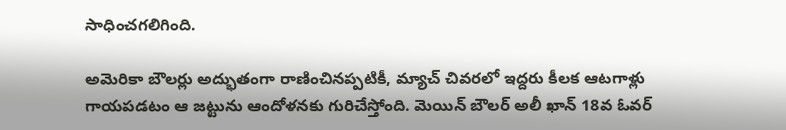సాధించగలిగింది.

అమెరికా బౌలర్లు అద్భుతంగా రాణించినప్పటికీ, మ్యాచ్ చివరలో ఇద్దరు కీలక ఆటగాళ్లు గాయపడటం ఆ జట్టును ఆందోళనకు గురిచేస్తోంది. మెయిన్ బౌలర్ అలీ ఖాన్ 18వ ఓవర్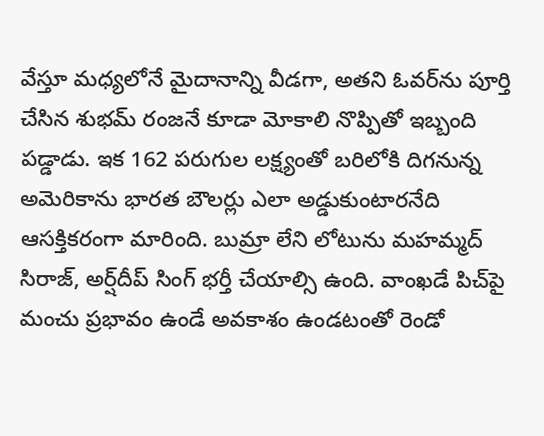వేస్తూ మధ్యలోనే మైదానాన్ని వీడగా, అతని ఓవర్‌ను పూర్తి చేసిన శుభమ్ రంజనే కూడా మోకాలి నొప్పితో ఇబ్బంది పడ్డాడు. ఇక 162 పరుగుల లక్ష్యంతో బరిలోకి దిగనున్న అమెరికాను భారత బౌలర్లు ఎలా అడ్డుకుంటారనేది ఆసక్తికరంగా మారింది. బుమ్రా లేని లోటును మహమ్మద్ సిరాజ్, అర్ష్‌దీప్ సింగ్ భర్తీ చేయాల్సి ఉంది. వాంఖడే పిచ్‌పై మంచు ప్రభావం ఉండే అవకాశం ఉండటంతో రెండో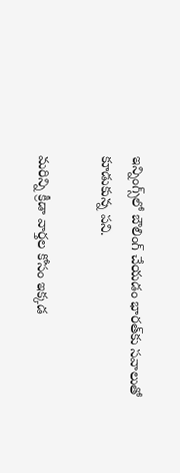ఇన్నింగ్స్‌లో బౌలింగ్ చేయడం భారత్‌కు సవాలుతో కూడుకున్న పని.

మరిన్ని క్రీడా వార్తల కోసం ఇక్కడ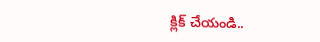క్లిక్ చేయండి..